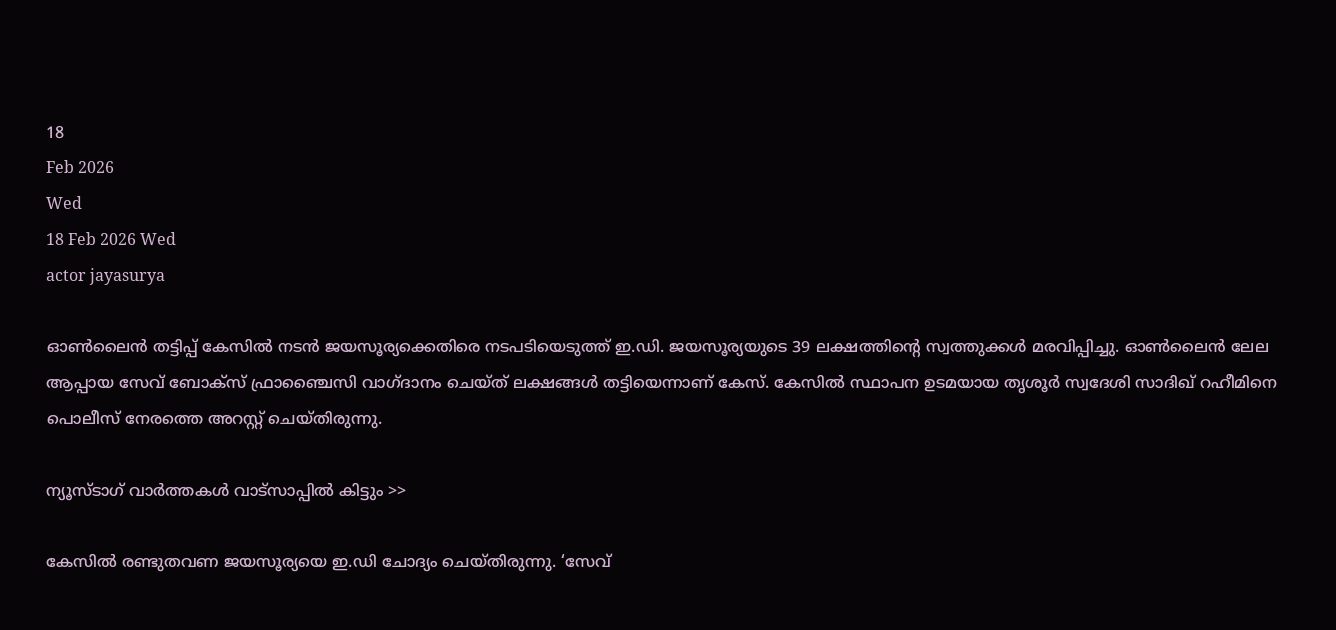18
Feb 2026
Wed
18 Feb 2026 Wed
actor jayasurya

ഓണ്‍ലൈന്‍ തട്ടിപ്പ് കേസില്‍ നടന്‍ ജയസൂര്യക്കെതിരെ നടപടിയെടുത്ത് ഇ.ഡി. ജയസൂര്യയുടെ 39 ലക്ഷത്തിന്റെ സ്വത്തുക്കള്‍ മരവിപ്പിച്ചു. ഓണ്‍ലൈന്‍ ലേല ആപ്പായ സേവ് ബോക്‌സ് ഫ്രാഞ്ചൈസി വാഗ്ദാനം ചെയ്ത് ലക്ഷങ്ങള്‍ തട്ടിയെന്നാണ് കേസ്. കേസില്‍ സ്ഥാപന ഉടമയായ തൃശൂര്‍ സ്വദേശി സാദിഖ് റഹീമിനെ പൊലീസ് നേരത്തെ അറസ്റ്റ് ചെയ്തിരുന്നു.

ന്യൂസ്ടാഗ് വാര്‍ത്തകള്‍ വാട്‌സാപ്പില്‍ കിട്ടും >>

കേസില്‍ രണ്ടുതവണ ജയസൂര്യയെ ഇ.ഡി ചോദ്യം ചെയ്തിരുന്നു. ‘സേവ്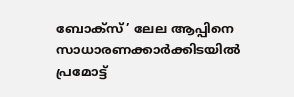ബോക്‌സ്’ ലേല ആപ്പിനെ സാധാരണക്കാര്‍ക്കിടയില്‍ പ്രമോട്ട്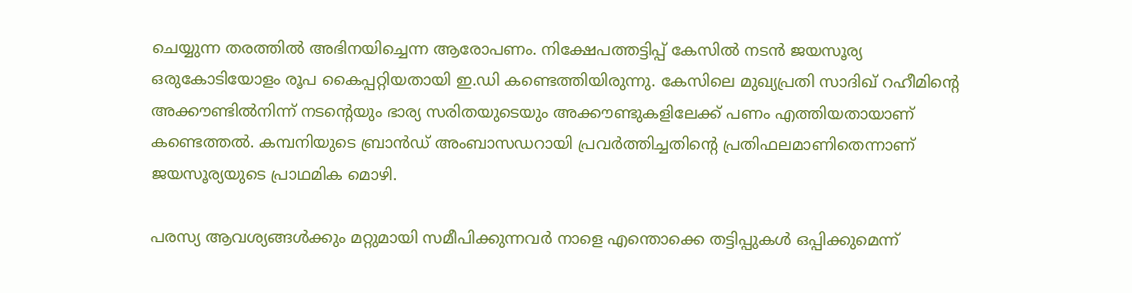ചെയ്യുന്ന തരത്തില്‍ അഭിനയിച്ചെന്ന ആരോപണം. നിക്ഷേപത്തട്ടിപ്പ് കേസില്‍ നടന്‍ ജയസൂര്യ ഒരുകോടിയോളം രൂപ കൈപ്പറ്റിയതായി ഇ.ഡി കണ്ടെത്തിയിരുന്നു. കേസിലെ മുഖ്യപ്രതി സാദിഖ് റഹീമിന്റെ അക്കൗണ്ടില്‍നിന്ന് നടന്റെയും ഭാര്യ സരിതയുടെയും അക്കൗണ്ടുകളിലേക്ക് പണം എത്തിയതായാണ് കണ്ടെത്തല്‍. കമ്പനിയുടെ ബ്രാന്‍ഡ് അംബാസഡറായി പ്രവര്‍ത്തിച്ചതിന്റെ പ്രതിഫലമാണിതെന്നാണ് ജയസൂര്യയുടെ പ്രാഥമിക മൊഴി.

പരസ്യ ആവശ്യങ്ങള്‍ക്കും മറ്റുമായി സമീപിക്കുന്നവര്‍ നാളെ എന്തൊക്കെ തട്ടിപ്പുകള്‍ ഒപ്പിക്കുമെന്ന്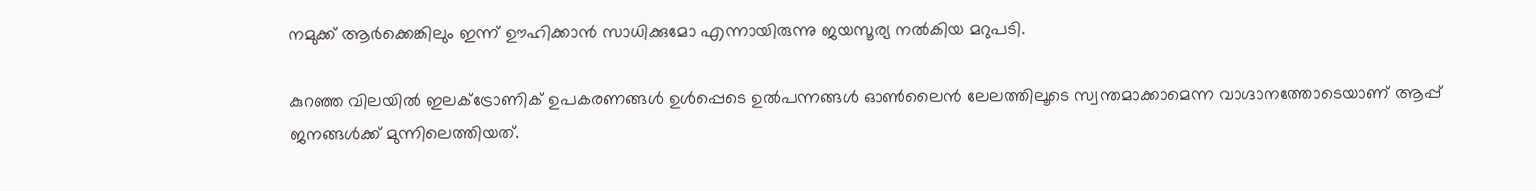നമുക്ക് ആര്‍ക്കെങ്കിലും ഇന്ന് ഊഹിക്കാന്‍ സാധിക്കുമോ എന്നായിരുന്നു ജയസൂര്യ നല്‍കിയ മറുപടി.

കുറഞ്ഞ വിലയില്‍ ഇലക്ട്രോണിക് ഉപകരണങ്ങള്‍ ഉള്‍പ്പെടെ ഉല്‍പന്നങ്ങള്‍ ഓണ്‍ലൈന്‍ ലേലത്തിലൂടെ സ്വന്തമാക്കാമെന്ന വാഗ്ദാനത്തോടെയാണ് ആപ്പ് ജനങ്ങള്‍ക്ക് മുന്നിലെത്തിയത്.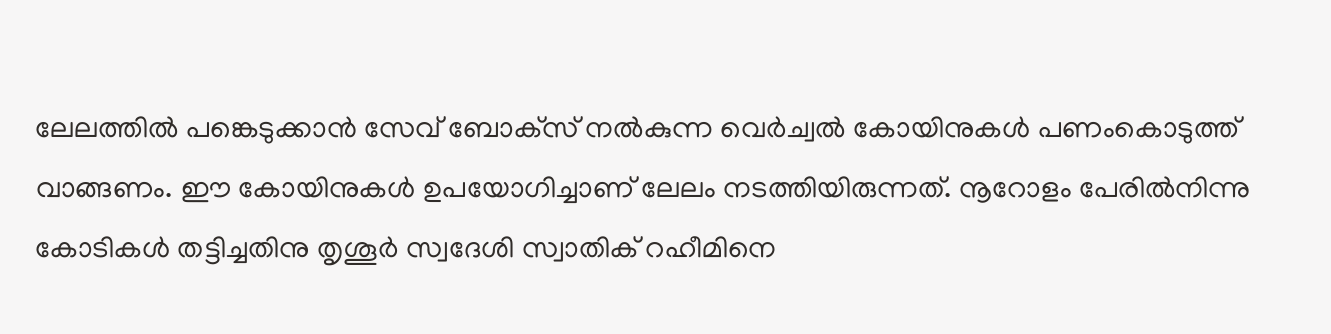ലേലത്തില്‍ പങ്കെടുക്കാന്‍ സേവ് ബോക്‌സ് നല്‍കുന്ന വെര്‍ച്വല്‍ കോയിനുകള്‍ പണംകൊടുത്ത് വാങ്ങണം. ഈ കോയിനുകള്‍ ഉപയോഗിച്ചാണ് ലേലം നടത്തിയിരുന്നത്. നൂറോളം പേരില്‍നിന്നു കോടികള്‍ തട്ടിച്ചതിനു തൃശൂര്‍ സ്വദേശി സ്വാതിക് റഹീമിനെ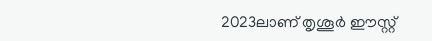2023ലാണ് തൃശൂര്‍ ഈസ്റ്റ്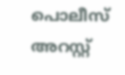പൊലീസ് അറസ്റ്റ്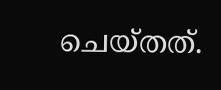ചെയ്തത്.